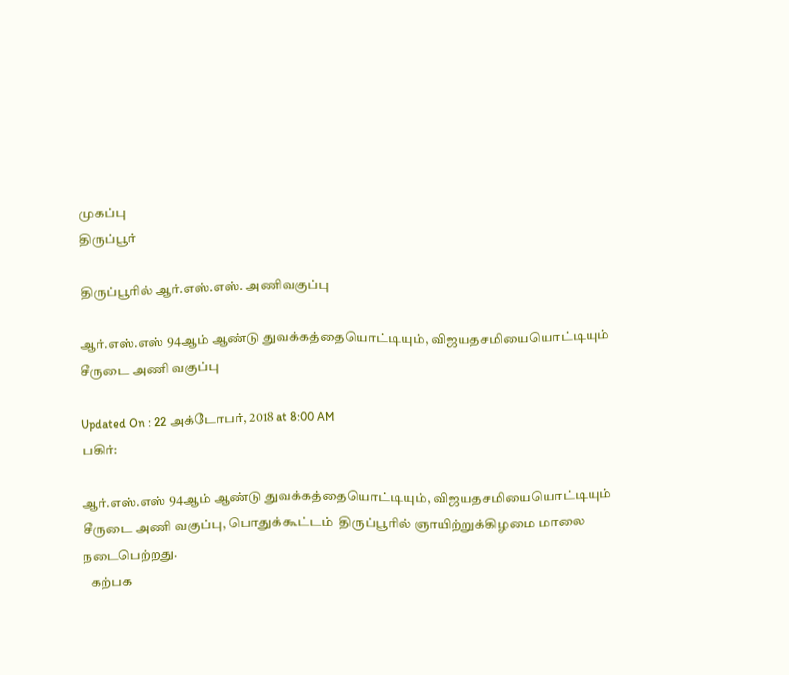முகப்பு
திருப்பூர்

திருப்பூரில் ஆர்.எஸ்.எஸ். அணிவகுப்பு

ஆர்.எஸ்.எஸ் 94ஆம் ஆண்டு துவக்கத்தையொட்டியும், விஜயதசமியையொட்டியும்  சீருடை அணி வகுப்பு

Updated On : 22 அக்டோபர், 2018 at 8:00 AM
பகிர்:

ஆர்.எஸ்.எஸ் 94ஆம் ஆண்டு துவக்கத்தையொட்டியும், விஜயதசமியையொட்டியும்  சீருடை அணி வகுப்பு, பொதுக்கூட்டம்  திருப்பூரில் ஞாயிற்றுக்கிழமை மாலை நடைபெற்றது.
   கற்பக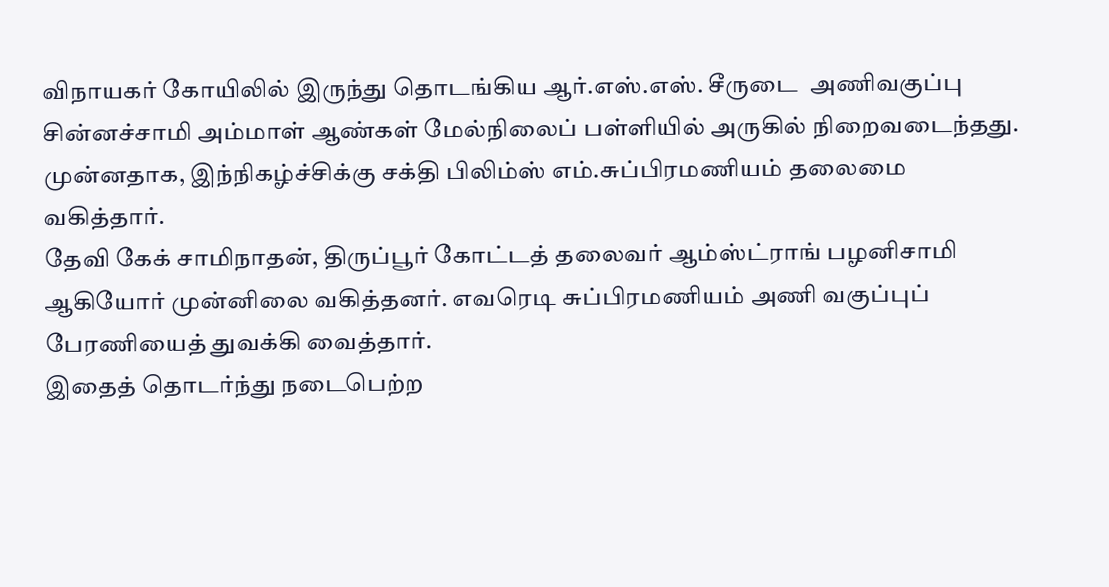விநாயகர் கோயிலில் இருந்து தொடங்கிய ஆர்.எஸ்.எஸ். சீருடை  அணிவகுப்பு சின்னச்சாமி அம்மாள் ஆண்கள் மேல்நிலைப் பள்ளியில் அருகில் நிறைவடைந்தது.  முன்னதாக, இந்நிகழ்ச்சிக்கு சக்தி பிலிம்ஸ் எம்.சுப்பிரமணியம் தலைமை வகித்தார்.
தேவி கேக் சாமிநாதன், திருப்பூர் கோட்டத் தலைவர் ஆம்ஸ்ட்ராங் பழனிசாமி ஆகியோர் முன்னிலை வகித்தனர். எவரெடி சுப்பிரமணியம் அணி வகுப்புப் பேரணியைத் துவக்கி வைத்தார்.
இதைத் தொடர்ந்து நடைபெற்ற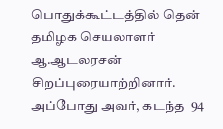பொதுக்கூட்டத்தில் தென் தமிழக செயலாளர் ஆ.ஆடலரசன் சிறப்புரையாற்றினார்.
அப்போது அவர், கடந்த  94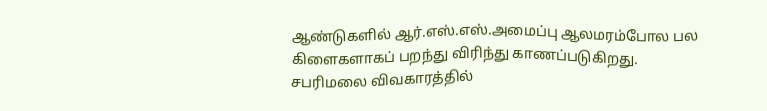ஆண்டுகளில் ஆர்.எஸ்.எஸ்.அமைப்பு ஆலமரம்போல பல கிளைகளாகப் பறந்து விரிந்து காணப்படுகிறது.
சபரிமலை விவகாரத்தில்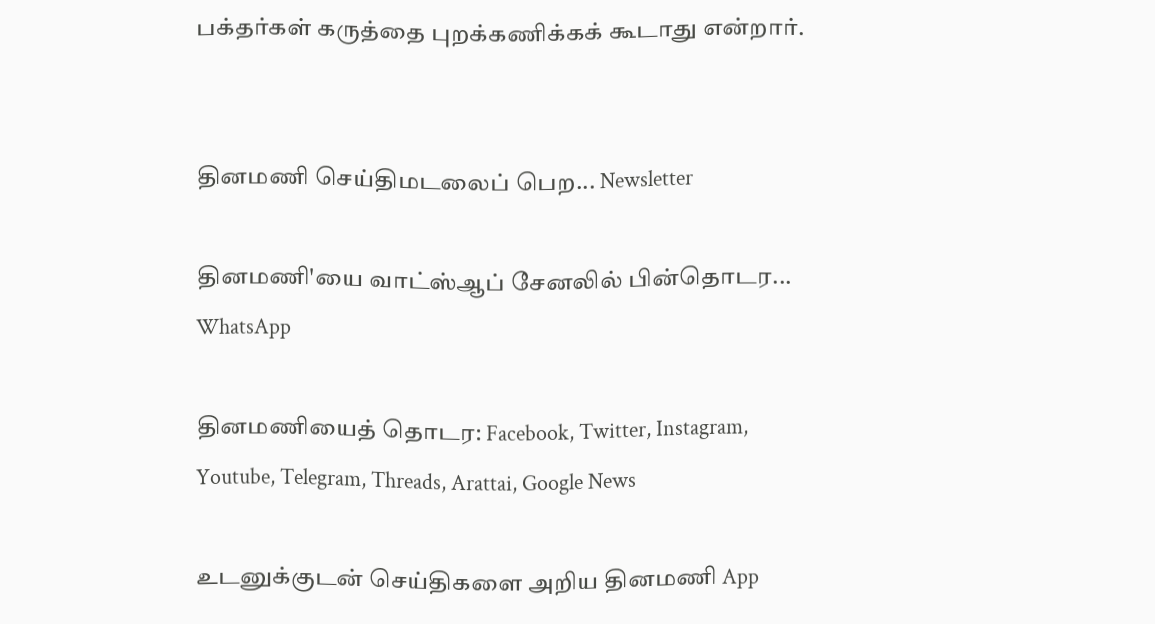பக்தர்கள் கருத்தை புறக்கணிக்கக் கூடாது என்றார்.


தினமணி செய்திமடலைப் பெற... Newsletter

தினமணி'யை வாட்ஸ்ஆப் சேனலில் பின்தொடர... WhatsApp

தினமணியைத் தொடர: Facebook, Twitter, Instagram, Youtube, Telegram, Threads, Arattai, Google News

உடனுக்குடன் செய்திகளை அறிய தினமணி App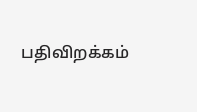பதிவிறக்கம்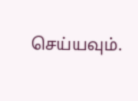செய்யவும்.